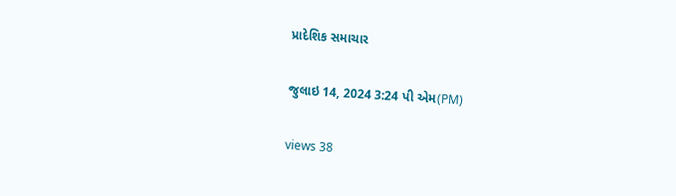પ્રાદેશિક સમાચાર

જુલાઇ 14, 2024 3:24 પી એમ(PM)

views 38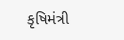કૃષિમંત્રી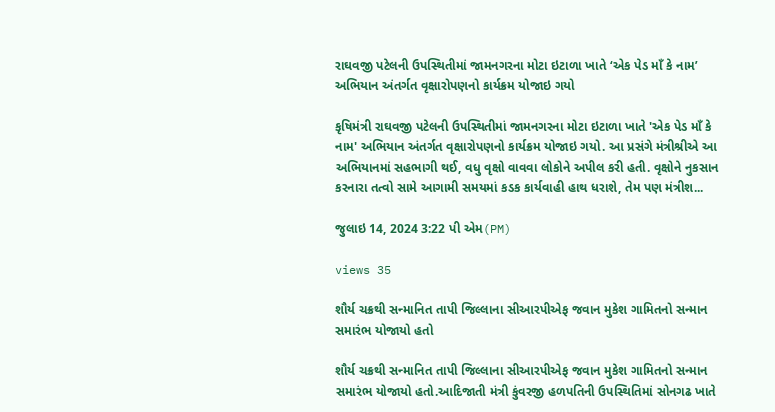રાઘવજી પટેલની ઉપસ્થિતીમાં જામનગરના મોટા ઇટાળા ખાતે ‘એક પેડ માઁ કે નામ’ અભિયાન અંતર્ગત વૃક્ષારોપણનો કાર્યક્રમ યોજાઇ ગયો

કૃષિમંત્રી રાઘવજી પટેલની ઉપસ્થિતીમાં જામનગરના મોટા ઇટાળા ખાતે 'એક પેડ માઁ કે નામ' અભિયાન અંતર્ગત વૃક્ષારોપણનો કાર્યક્રમ યોજાઇ ગયો. આ પ્રસંગે મંત્રીશ્રીએ આ અભિયાનમાં સહભાગી થઈ, વધુ વૃક્ષો વાવવા લોકોને અપીલ કરી હતી. વૃક્ષોને નુકસાન કરનારા તત્વો સામે આગામી સમયમાં કડક કાર્યવાહી હાથ ધરાશે, તેમ પણ મંત્રીશ...

જુલાઇ 14, 2024 3:22 પી એમ(PM)

views 35

શૌર્ય ચક્રથી સન્માનિત તાપી જિલ્લાના સીઆરપીએફ જવાન મુકેશ ગામિતનો સન્માન સમારંભ યોજાયો હતો

શૌર્ય ચક્રથી સન્માનિત તાપી જિલ્લાના સીઆરપીએફ જવાન મુકેશ ગામિતનો સન્માન સમારંભ યોજાયો હતો.આદિજાતી મંત્રી કુંવરજી હળપતિની ઉપસ્થિતિમાં સોનગઢ ખાતે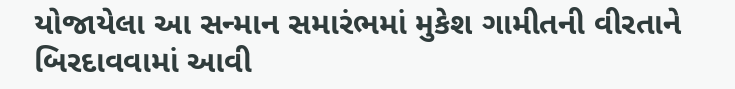યોજાયેલા આ સન્માન સમારંભમાં મુકેશ ગામીતની વીરતાને બિરદાવવામાં આવી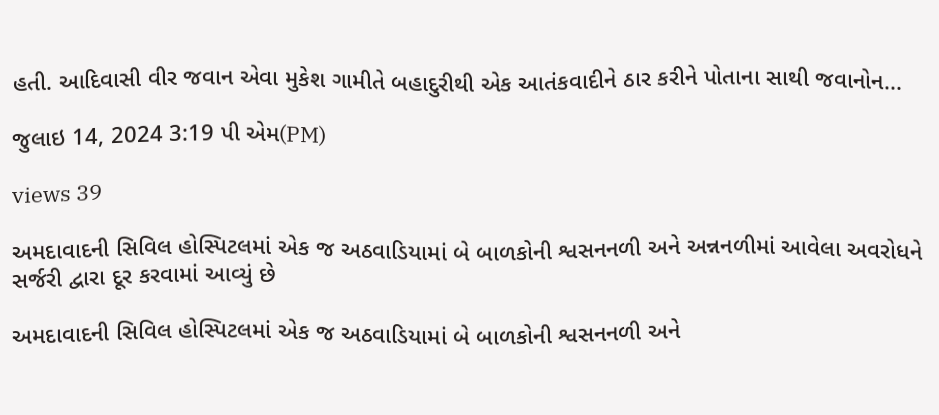હતી. આદિવાસી વીર જવાન એવા મુકેશ ગામીતે બહાદુરીથી એક આતંકવાદીને ઠાર કરીને પોતાના સાથી જવાનોન...

જુલાઇ 14, 2024 3:19 પી એમ(PM)

views 39

અમદાવાદની સિવિલ હોસ્પિટલમાં એક જ અઠવાડિયામાં બે બાળકોની શ્વસનનળી અને અન્નનળીમાં આવેલા અવરોધને સર્જરી દ્વારા દૂર કરવામાં આવ્યું છે

અમદાવાદની સિવિલ હોસ્પિટલમાં એક જ અઠવાડિયામાં બે બાળકોની શ્વસનનળી અને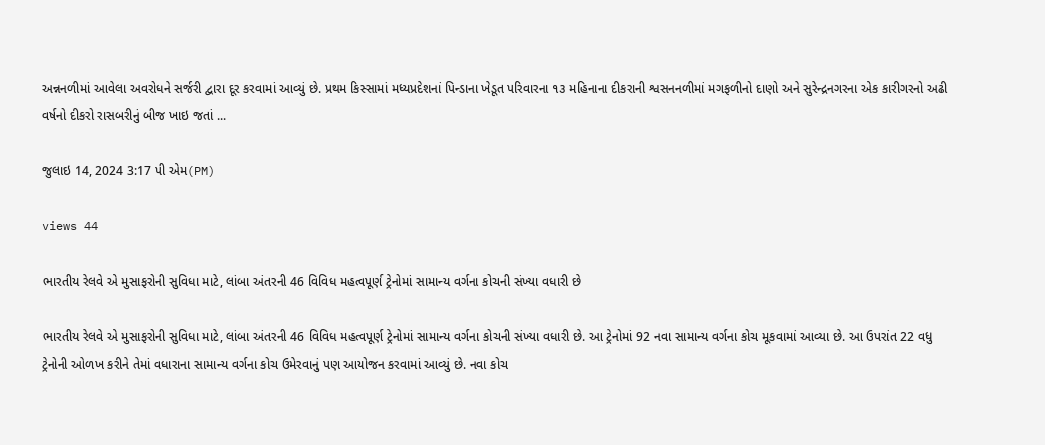અન્નનળીમાં આવેલા અવરોધને સર્જરી દ્વારા દૂર કરવામાં આવ્યું છે. પ્રથમ કિસ્સામાં મધ્યપ્રદેશનાં પિન્ડાના ખેડૂત પરિવારના ૧૩ મહિનાના દીકરાની શ્વસનનળીમાં મગફળીનો દાણો અને સુરેન્દ્રનગરના એક કારીગરનો અઢી વર્ષનો દીકરો રાસબરીનું બીજ ખાઇ જતાં ...

જુલાઇ 14, 2024 3:17 પી એમ(PM)

views 44

ભારતીય રેલવે એ મુસાફરોની સુવિધા માટે, લાંબા અંતરની 46 વિવિધ મહત્વપૂર્ણ ટ્રેનોમાં સામાન્ય વર્ગના કોચની સંખ્યા વધારી છે

ભારતીય રેલવે એ મુસાફરોની સુવિધા માટે, લાંબા અંતરની 46 વિવિધ મહત્વપૂર્ણ ટ્રેનોમાં સામાન્ય વર્ગના કોચની સંખ્યા વધારી છે. આ ટ્રેનોમાં 92 નવા સામાન્ય વર્ગના કોચ મૂકવામાં આવ્યા છે. આ ઉપરાંત 22 વધુ ટ્રેનોની ઓળખ કરીને તેમાં વધારાના સામાન્ય વર્ગના કોચ ઉમેરવાનું પણ આયોજન કરવામાં આવ્યું છે. નવા કોચ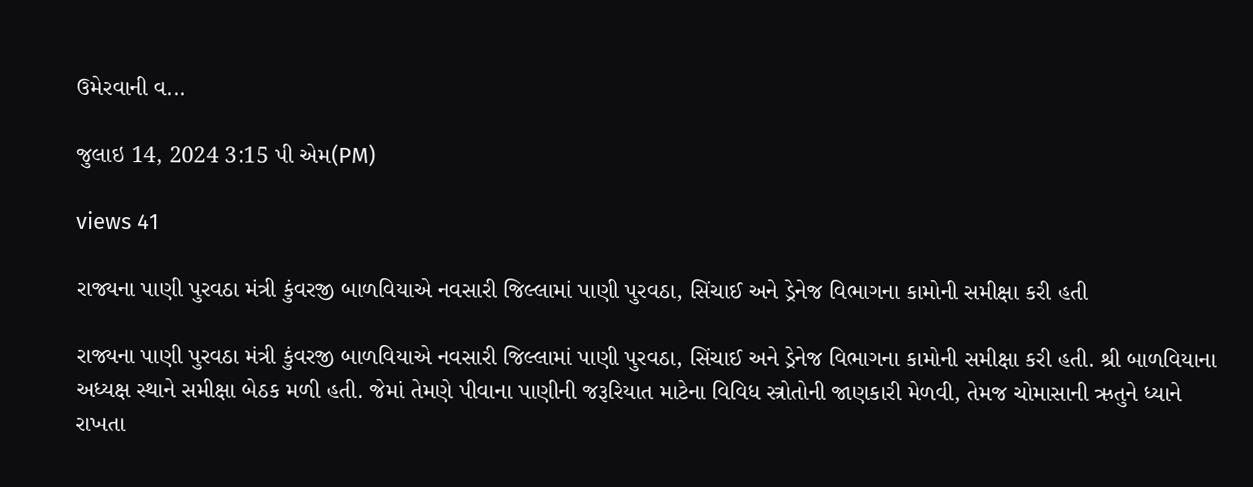ઉમેરવાની વ...

જુલાઇ 14, 2024 3:15 પી એમ(PM)

views 41

રાજ્યના પાણી પુરવઠા મંત્રી કુંવરજી બાળવિયાએ નવસારી જિલ્લામાં પાણી પુરવઠા, સિંચાઈ અને ડ્રેનેજ વિભાગના કામોની સમીક્ષા કરી હતી

રાજ્યના પાણી પુરવઠા મંત્રી કુંવરજી બાળવિયાએ નવસારી જિલ્લામાં પાણી પુરવઠા, સિંચાઈ અને ડ્રેનેજ વિભાગના કામોની સમીક્ષા કરી હતી. શ્રી બાળવિયાના અધ્યક્ષ સ્થાને સમીક્ષા બેઠક મળી હતી. જેમાં તેમણે પીવાના પાણીની જરૂરિયાત માટેના વિવિધ સ્ત્રોતોની જાણકારી મેળવી, તેમજ ચોમાસાની ઋતુને ધ્યાને રાખતા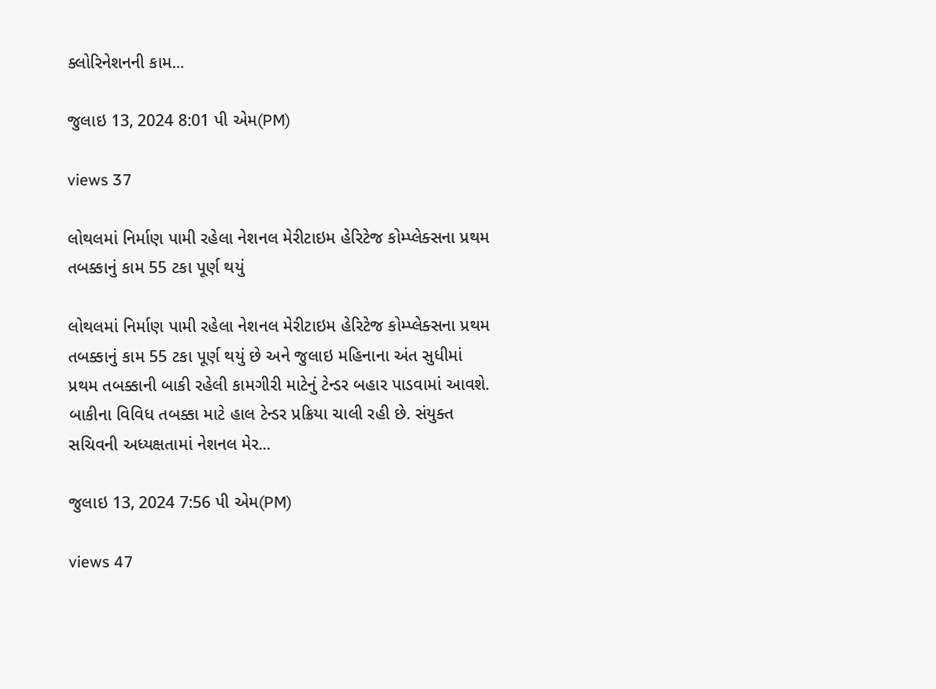ક્લોરિનેશનની કામ...

જુલાઇ 13, 2024 8:01 પી એમ(PM)

views 37

લોથલમાં નિર્માણ પામી રહેલા નેશનલ મેરીટાઇમ હેરિટેજ કોમ્પ્લેક્સના પ્રથમ તબક્કાનું કામ 55 ટકા પૂર્ણ થયું

લોથલમાં નિર્માણ પામી રહેલા નેશનલ મેરીટાઇમ હેરિટેજ કોમ્પ્લેક્સના પ્રથમ તબક્કાનું કામ 55 ટકા પૂર્ણ થયું છે અને જુલાઇ મહિનાના અંત સુધીમાં પ્રથમ તબક્કાની બાકી રહેલી કામગીરી માટેનું ટેન્ડર બહાર પાડવામાં આવશે. બાકીના વિવિધ તબક્કા માટે હાલ ટેન્ડર પ્રક્રિયા ચાલી રહી છે. સંયુક્ત સચિવની અધ્યક્ષતામાં નેશનલ મેર...

જુલાઇ 13, 2024 7:56 પી એમ(PM)

views 47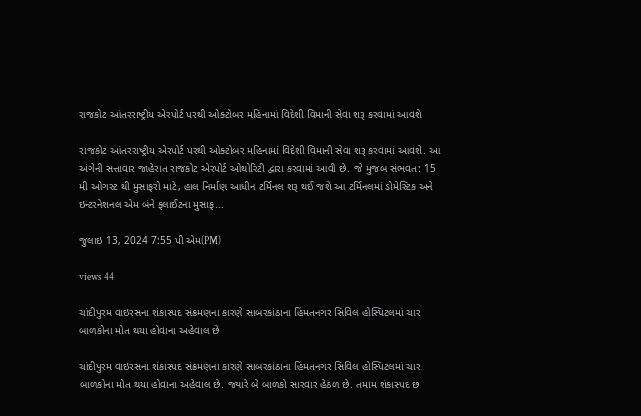રાજકોટ આંતરરાષ્ટ્રીય એરપોર્ટ પરથી ઓક્ટોબર મહિનામાં વિદેશી વિમાની સેવા શરૂ કરવામાં આવશે

રાજકોટ આંતરરાષ્ટ્રીય એરપોર્ટ પરથી ઓક્ટોબર મહિનામાં વિદેશી વિમાની સેવા શરૂ કરવામાં આવશે. આ અંગેની સત્તાવાર જાહેરાત રાજકોટ એરપોર્ટ ઓથોરિટી દ્વારા કરવામાં આવી છે. જે મુજબ સંભવત: 15 મી ઓગસ્ટ થી મુસાફરો માટે, હાલ નિર્માણ આધીન ટર્મિનલ શરૂ થઈ જશે આ ટર્મિનલમાં ડોમેસ્ટિક અને ઇન્ટરનેશનલ એમ બંને ફ્લાઈટના મુસાફ...

જુલાઇ 13, 2024 7:55 પી એમ(PM)

views 44

ચાંદીપુરમ વાઇરસના શંકાસ્પદ સંક્રમણના કારણે સાબરકાંઠાના હિંમતનગર સિવિલ હોસ્પિટલમાં ચાર બાળકોના મોત થયા હોવાના અહેવાલ છે

ચાંદીપુરમ વાઇરસના શંકાસ્પદ સંક્રમણના કારણે સાબરકાંઠાના હિંમતનગર સિવિલ હોસ્પિટલમાં ચાર બાળકોના મોત થયા હોવાના અહેવાલ છે. જ્યારે બે બાળકો સારવાર હેઠળ છે. તમામ શંકાસ્પદ છ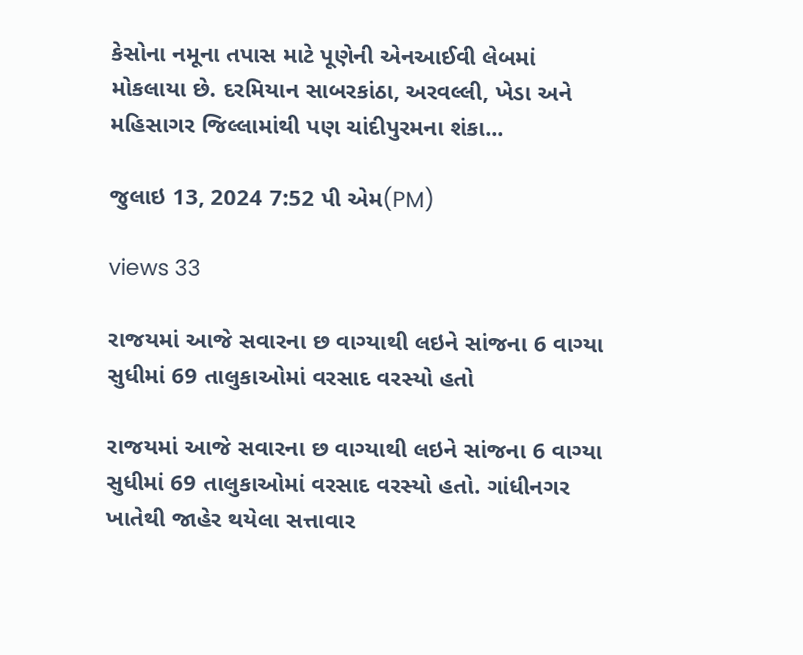કેસોના નમૂના તપાસ માટે પૂણેની એનઆઈવી લેબમાં મોકલાયા છે. દરમિયાન સાબરકાંઠા, અરવલ્લી, ખેડા અને મહિસાગર જિલ્લામાંથી પણ ચાંદીપુરમના શંકા...

જુલાઇ 13, 2024 7:52 પી એમ(PM)

views 33

રાજયમાં આજે સવારના છ વાગ્યાથી લઇને સાંજના 6 વાગ્યા સુધીમાં 69 તાલુકાઓમાં વરસાદ વરસ્યો હતો

રાજયમાં આજે સવારના છ વાગ્યાથી લઇને સાંજના 6 વાગ્યા સુધીમાં 69 તાલુકાઓમાં વરસાદ વરસ્યો હતો. ગાંધીનગર ખાતેથી જાહેર થયેલા સત્તાવાર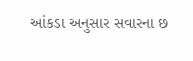આંકડા અનુસાર સવારના છ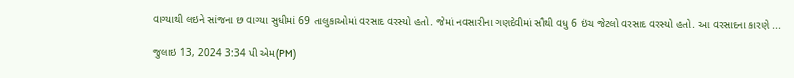વાગ્યાથી લઇને સાંજના છ વાગ્યા સુધીમાં 69 તાલુકાઓમાં વરસાદ વરસ્યો હતો. જેમાં નવસારીના ગણદેવીમાં સૌથી વધુ 6 ઇંચ જેટલો વરસાદ વરસ્યો હતો. આ વરસાદના કારણે ...

જુલાઇ 13, 2024 3:34 પી એમ(PM)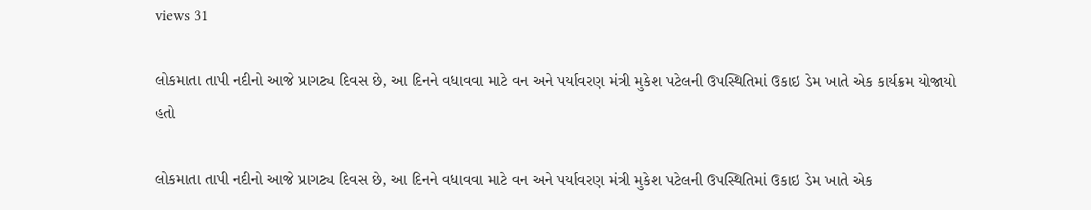views 31

લોકમાતા તાપી નદીનો આજે પ્રાગટ્ય દિવસ છે, આ દિનને વધાવવા માટે વન અને પર્યાવરણ મંત્રી મુકેશ પટેલની ઉપસ્થિતિમાં ઉકાઇ ડેમ ખાતે એક કાર્યક્રમ યોજાયો હતો

લોકમાતા તાપી નદીનો આજે પ્રાગટ્ય દિવસ છે, આ દિનને વધાવવા માટે વન અને પર્યાવરણ મંત્રી મુકેશ પટેલની ઉપસ્થિતિમાં ઉકાઇ ડેમ ખાતે એક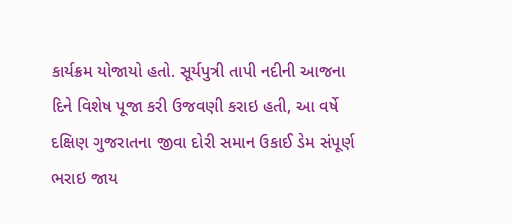કાર્યક્રમ યોજાયો હતો. સૂર્યપુત્રી તાપી નદીની આજના દિને વિશેષ પૂજા કરી ઉજવણી કરાઇ હતી, આ વર્ષે દક્ષિણ ગુજરાતના જીવા દોરી સમાન ઉકાઈ ડેમ સંપૂર્ણ ભરાઇ જાય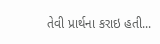તેવી પ્રાર્થના કરાઇ હતી...